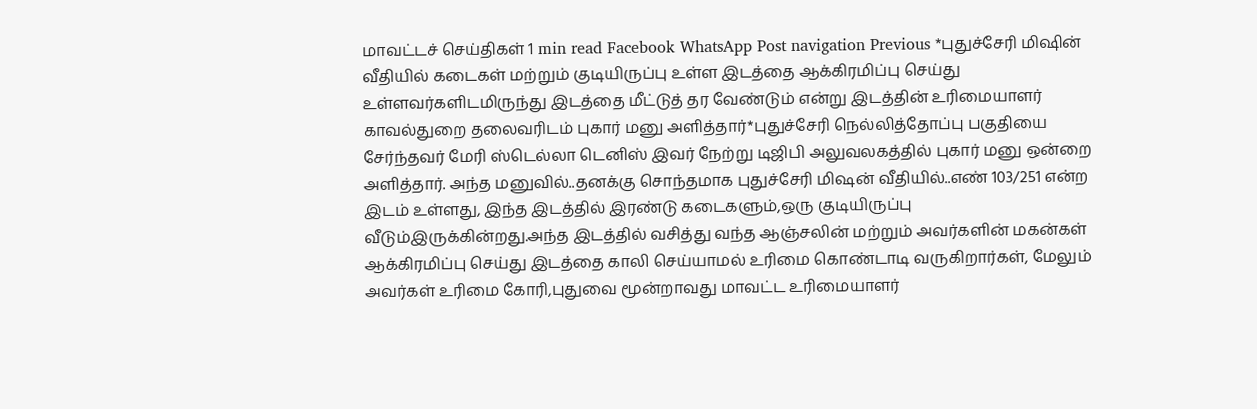மாவட்டச் செய்திகள் 1 min read Facebook WhatsApp Post navigation Previous *புதுச்சேரி மிஷின் வீதியில் கடைகள் மற்றும் குடியிருப்பு உள்ள இடத்தை ஆக்கிரமிப்பு செய்து உள்ளவர்களிடமிருந்து இடத்தை மீட்டுத் தர வேண்டும் என்று இடத்தின் உரிமையாளர் காவல்துறை தலைவரிடம் புகார் மனு அளித்தார்*புதுச்சேரி நெல்லித்தோப்பு பகுதியை சேர்ந்தவர் மேரி ஸ்டெல்லா டெனிஸ் இவர் நேற்று டிஜிபி அலுவலகத்தில் புகார் மனு ஒன்றை அளித்தார். அந்த மனுவில்..தனக்கு சொந்தமாக புதுச்சேரி மிஷன் வீதியில்..எண் 103/251 என்ற இடம் உள்ளது, இந்த இடத்தில் இரண்டு கடைகளும்,ஒரு குடியிருப்பு வீடும்இருக்கின்றது.அந்த இடத்தில் வசித்து வந்த ஆஞ்சலின் மற்றும் அவர்களின் மகன்கள் ஆக்கிரமிப்பு செய்து இடத்தை காலி செய்யாமல் உரிமை கொண்டாடி வருகிறார்கள், மேலும் அவர்கள் உரிமை கோரி,புதுவை மூன்றாவது மாவட்ட உரிமையாளர்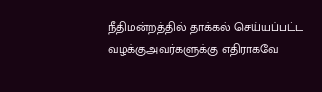நீதிமன்றத்தில் தாக்கல் செய்யப்பட்ட வழக்குஅவர்களுக்கு எதிராகவே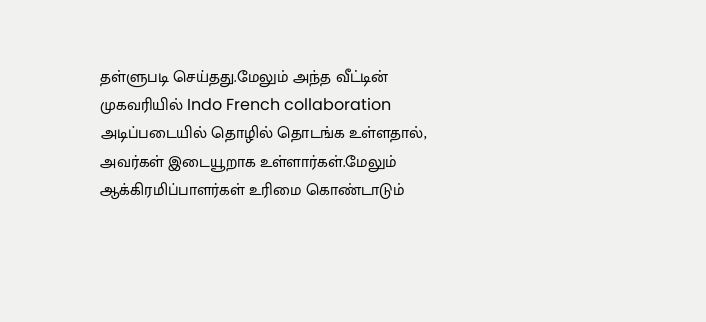தள்ளுபடி செய்தது.மேலும் அந்த வீட்டின் முகவரியில் Indo French collaboration அடிப்படையில் தொழில் தொடங்க உள்ளதால், அவர்கள் இடையூறாக உள்ளார்கள்.மேலும் ஆக்கிரமிப்பாளர்கள் உரிமை கொண்டாடும்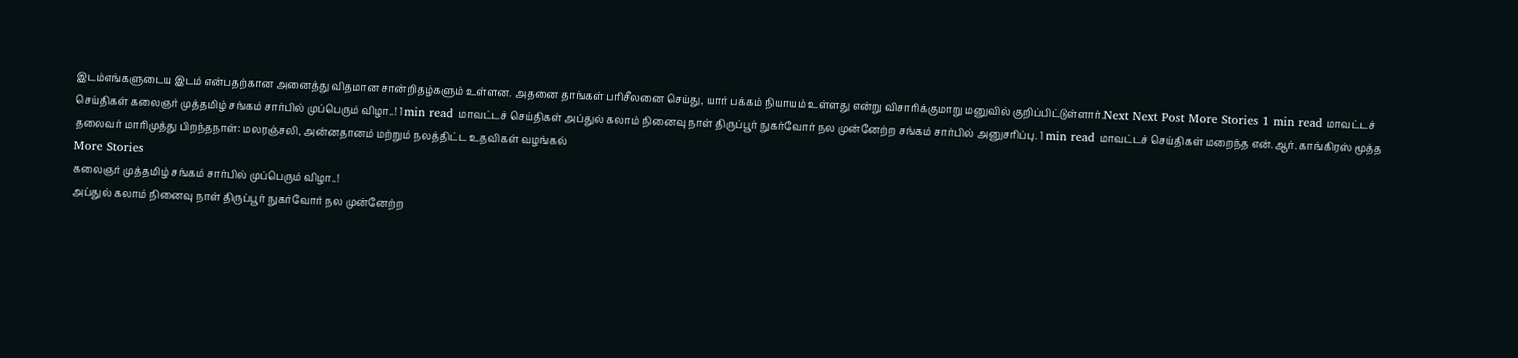இடம்எங்களுடைய இடம் என்பதற்கான அனைத்து விதமான சான்றிதழ்களும் உள்ளன. அதனை தாங்கள் பரிசீலனை செய்து, யார் பக்கம் நியாயம் உள்ளது என்று விசாரிக்குமாறு மனுவில் குறிப்பிட்டுள்ளார்.Next Next Post More Stories 1 min read மாவட்டச் செய்திகள் கலைஞர் முத்தமிழ் சங்கம் சார்பில் முப்பெரும் விழா..! 1 min read மாவட்டச் செய்திகள் அப்துல் கலாம் நினைவு நாள் திருப்பூர் நுகர்வோர் நல முன்னேற்ற சங்கம் சார்பில் அனுசரிப்பு. 1 min read மாவட்டச் செய்திகள் மறைந்த என்.ஆர். காங்கிரஸ் மூத்த தலைவர் மாரிமுத்து பிறந்தநாள்: மலரஞ்சலி, அன்னதானம் மற்றும் நலத்திட்ட உதவிகள் வழங்கல்
More Stories
கலைஞர் முத்தமிழ் சங்கம் சார்பில் முப்பெரும் விழா..!
அப்துல் கலாம் நினைவு நாள் திருப்பூர் நுகர்வோர் நல முன்னேற்ற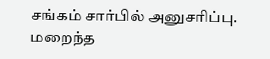சங்கம் சார்பில் அனுசரிப்பு.
மறைந்த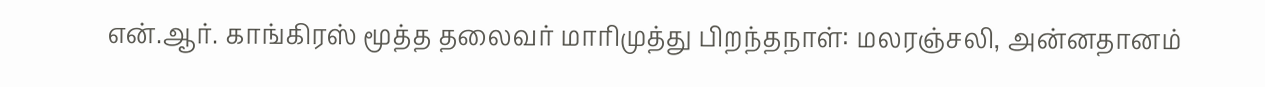என்.ஆர். காங்கிரஸ் மூத்த தலைவர் மாரிமுத்து பிறந்தநாள்: மலரஞ்சலி, அன்னதானம்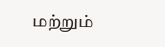மற்றும்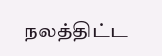நலத்திட்ட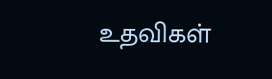உதவிகள்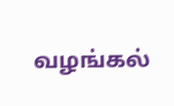வழங்கல்